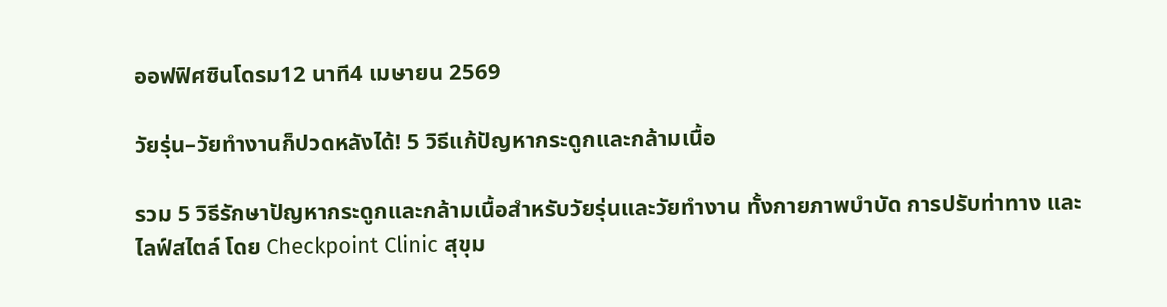ออฟฟิศซินโดรม12 นาที4 เมษายน 2569

วัยรุ่น–วัยทำงานก็ปวดหลังได้! 5 วิธีแก้ปัญหากระดูกและกล้ามเนื้อ

รวม 5 วิธีรักษาปัญหากระดูกและกล้ามเนื้อสำหรับวัยรุ่นและวัยทำงาน ทั้งกายภาพบำบัด การปรับท่าทาง และไลฟ์สไตล์ โดย Checkpoint Clinic สุขุม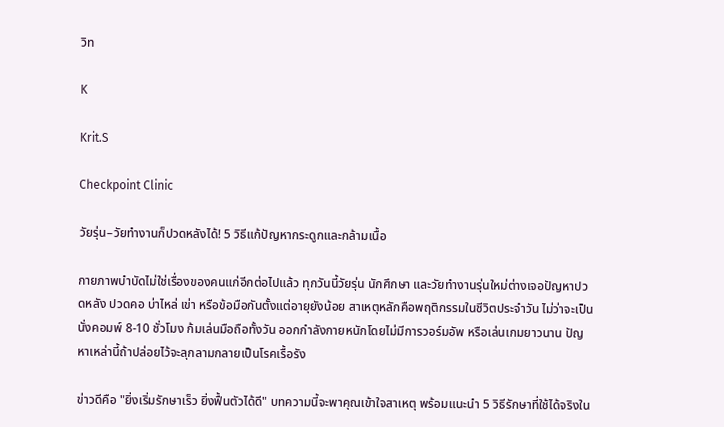วิท

K

Krit.S

Checkpoint Clinic

วัยรุ่น–วัยทำงานก็ปวดหลังได้! 5 วิธีแก้ปัญหากระดูกและกล้ามเนื้อ

กายภาพบำบัดไม่ใช่เรื่องของคนแก่อีกต่อไปแล้ว ทุกวันนี้วัยรุ่น นักศึกษา และวัยทำงานรุ่นใหม่ต่างเจอปัญหาปวดหลัง ปวดคอ บ่าไหล่ เข่า หรือข้อมือกันตั้งแต่อายุยังน้อย สาเหตุหลักคือพฤติกรรมในชีวิตประจำวัน ไม่ว่าจะเป็นนั่งคอมพ์ 8-10 ชั่วโมง ก้มเล่นมือถือทั้งวัน ออกกำลังกายหนักโดยไม่มีการวอร์มอัพ หรือเล่นเกมยาวนาน ปัญหาเหล่านี้ถ้าปล่อยไว้จะลุกลามกลายเป็นโรคเรื้อรัง

ข่าวดีคือ "ยิ่งเริ่มรักษาเร็ว ยิ่งฟื้นตัวได้ดี" บทความนี้จะพาคุณเข้าใจสาเหตุ พร้อมแนะนำ 5 วิธีรักษาที่ใช้ได้จริงใน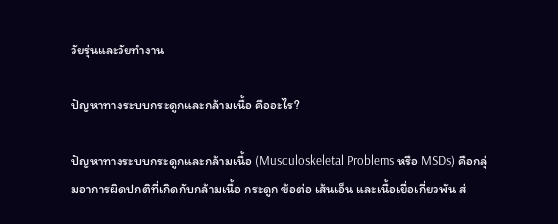วัยรุ่นและวัยทำงาน

ปัญหาทางระบบกระดูกและกล้ามเนื้อ คืออะไร?

ปัญหาทางระบบกระดูกและกล้ามเนื้อ (Musculoskeletal Problems หรือ MSDs) คือกลุ่มอาการผิดปกติที่เกิดกับกล้ามเนื้อ กระดูก ข้อต่อ เส้นเอ็น และเนื้อเยื่อเกี่ยวพัน ส่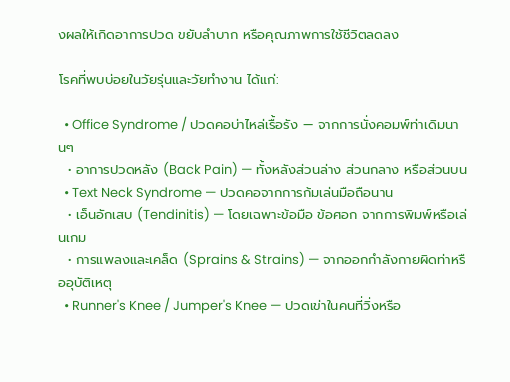งผลให้เกิดอาการปวด ขยับลำบาก หรือคุณภาพการใช้ชีวิตลดลง

โรคที่พบบ่อยในวัยรุ่นและวัยทำงาน ได้แก่:

  • Office Syndrome / ปวดคอบ่าไหล่เรื้อรัง — จากการนั่งคอมพ์ท่าเดิมนานๆ
  • อาการปวดหลัง (Back Pain) — ทั้งหลังส่วนล่าง ส่วนกลาง หรือส่วนบน
  • Text Neck Syndrome — ปวดคอจากการก้มเล่นมือถือนาน
  • เอ็นอักเสบ (Tendinitis) — โดยเฉพาะข้อมือ ข้อศอก จากการพิมพ์หรือเล่นเกม
  • การแพลงและเคล็ด (Sprains & Strains) — จากออกกำลังกายผิดท่าหรืออุบัติเหตุ
  • Runner's Knee / Jumper's Knee — ปวดเข่าในคนที่วิ่งหรือ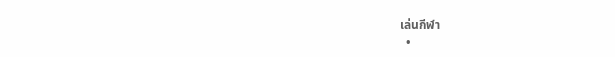เล่นกีฬา
  •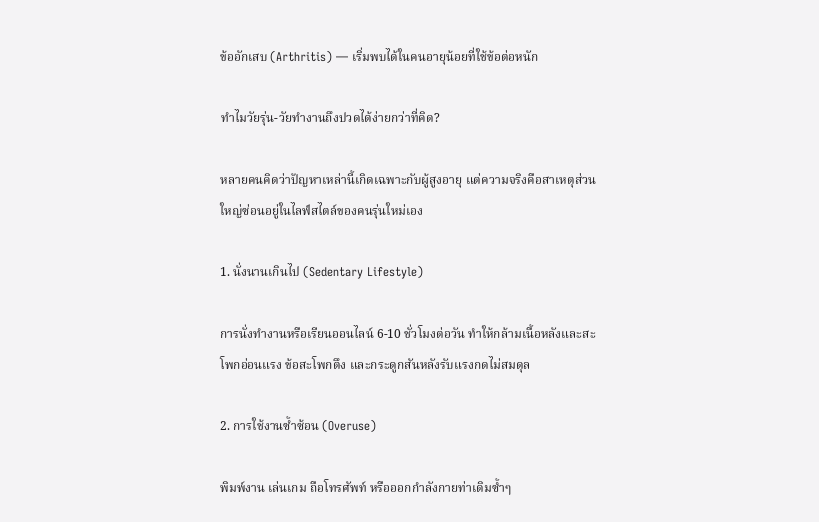ข้ออักเสบ (Arthritis) — เริ่มพบได้ในคนอายุน้อยที่ใช้ข้อต่อหนัก

ทำไมวัยรุ่น-วัยทำงานถึงปวดได้ง่ายกว่าที่คิด?

หลายคนคิดว่าปัญหาเหล่านี้เกิดเฉพาะกับผู้สูงอายุ แต่ความจริงคือสาเหตุส่วนใหญ่ซ่อนอยู่ในไลฟ์สไตล์ของคนรุ่นใหม่เอง

1. นั่งนานเกินไป (Sedentary Lifestyle)

การนั่งทำงานหรือเรียนออนไลน์ 6-10 ชั่วโมงต่อวัน ทำให้กล้ามเนื้อหลังและสะโพกอ่อนแรง ข้อสะโพกตึง และกระดูกสันหลังรับแรงกดไม่สมดุล

2. การใช้งานซ้ำซ้อน (Overuse)

พิมพ์งาน เล่นเกม ถือโทรศัพท์ หรือออกกำลังกายท่าเดิมซ้ำๆ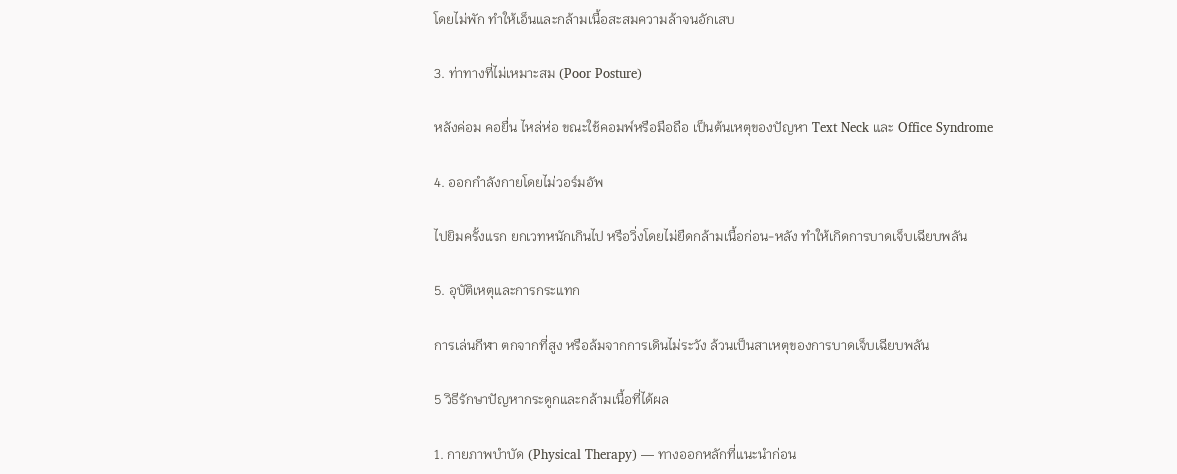โดยไม่พัก ทำให้เอ็นและกล้ามเนื้อสะสมความล้าจนอักเสบ

3. ท่าทางที่ไม่เหมาะสม (Poor Posture)

หลังค่อม คอยื่น ไหล่ห่อ ขณะใช้คอมพ์หรือมือถือ เป็นต้นเหตุของปัญหา Text Neck และ Office Syndrome

4. ออกกำลังกายโดยไม่วอร์มอัพ

ไปยิมครั้งแรก ยกเวทหนักเกินไป หรือวิ่งโดยไม่ยืดกล้ามเนื้อก่อน-หลัง ทำให้เกิดการบาดเจ็บเฉียบพลัน

5. อุบัติเหตุและการกระแทก

การเล่นกีฬา ตกจากที่สูง หรือล้มจากการเดินไม่ระวัง ล้วนเป็นสาเหตุของการบาดเจ็บเฉียบพลัน

5 วิธีรักษาปัญหากระดูกและกล้ามเนื้อที่ได้ผล

1. กายภาพบำบัด (Physical Therapy) — ทางออกหลักที่แนะนำก่อน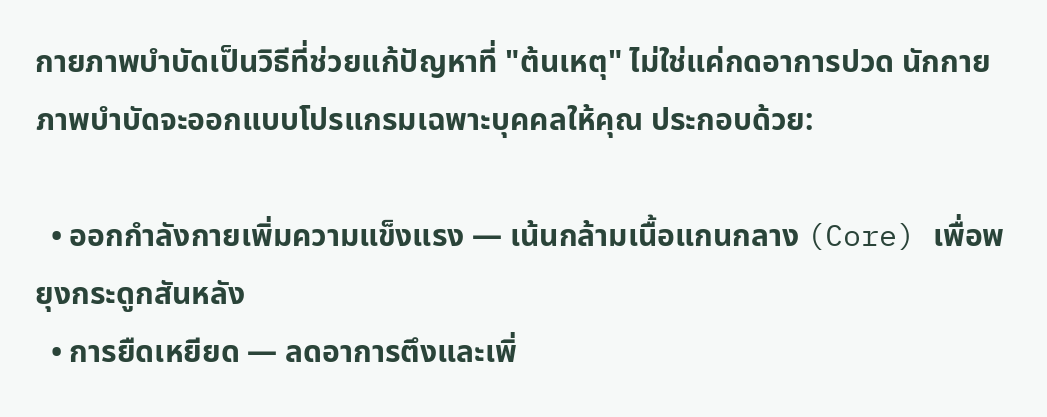กายภาพบำบัดเป็นวิธีที่ช่วยแก้ปัญหาที่ "ต้นเหตุ" ไม่ใช่แค่กดอาการปวด นักกายภาพบำบัดจะออกแบบโปรแกรมเฉพาะบุคคลให้คุณ ประกอบด้วย:

  • ออกกำลังกายเพิ่มความแข็งแรง — เน้นกล้ามเนื้อแกนกลาง (Core) เพื่อพยุงกระดูกสันหลัง
  • การยืดเหยียด — ลดอาการตึงและเพิ่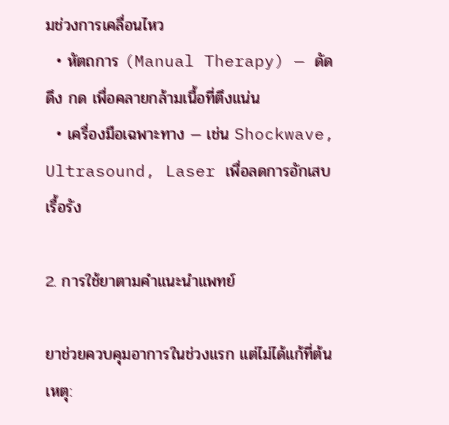มช่วงการเคลื่อนไหว
  • หัตถการ (Manual Therapy) — ดัด ดึง กด เพื่อคลายกล้ามเนื้อที่ตึงแน่น
  • เครื่องมือเฉพาะทาง — เช่น Shockwave, Ultrasound, Laser เพื่อลดการอักเสบเรื้อรัง

2. การใช้ยาตามคำแนะนำแพทย์

ยาช่วยควบคุมอาการในช่วงแรก แต่ไม่ได้แก้ที่ต้นเหตุ: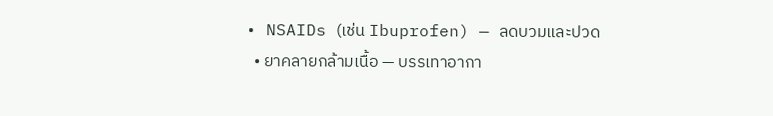• NSAIDs (เช่น Ibuprofen) — ลดบวมและปวด
  • ยาคลายกล้ามเนื้อ — บรรเทาอากา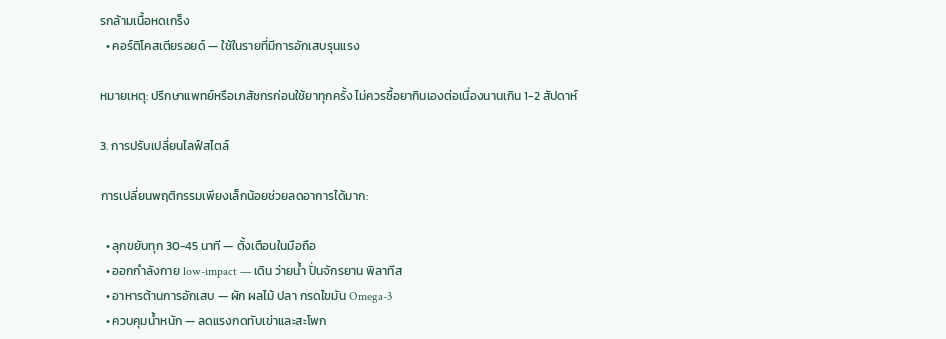รกล้ามเนื้อหดเกร็ง
  • คอร์ติโคสเตียรอยด์ — ใช้ในรายที่มีการอักเสบรุนแรง

หมายเหตุ: ปรึกษาแพทย์หรือเภสัชกรก่อนใช้ยาทุกครั้ง ไม่ควรซื้อยากินเองต่อเนื่องนานเกิน 1-2 สัปดาห์

3. การปรับเปลี่ยนไลฟ์สไตล์

การเปลี่ยนพฤติกรรมเพียงเล็กน้อยช่วยลดอาการได้มาก:

  • ลุกขยับทุก 30-45 นาที — ตั้งเตือนในมือถือ
  • ออกกำลังกาย low-impact — เดิน ว่ายน้ำ ปั่นจักรยาน พิลาทีส
  • อาหารต้านการอักเสบ — ผัก ผลไม้ ปลา กรดไขมัน Omega-3
  • ควบคุมน้ำหนัก — ลดแรงกดทับเข่าและสะโพก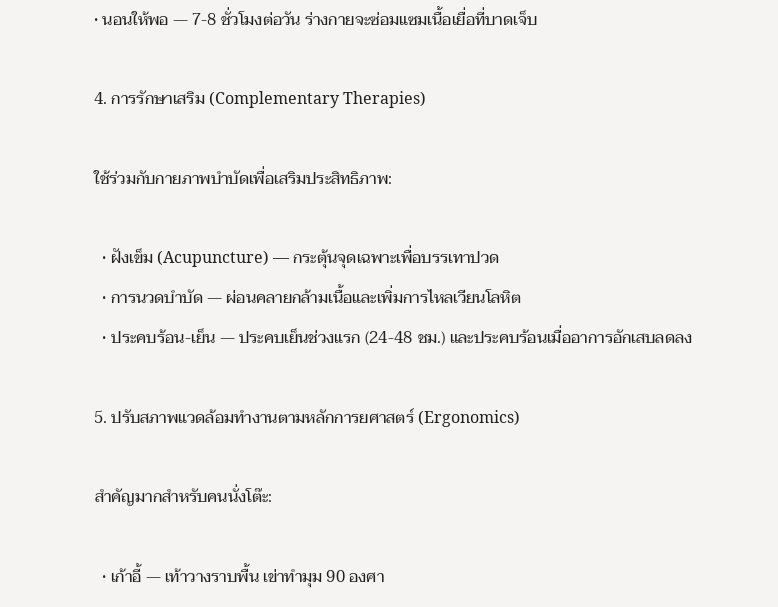• นอนให้พอ — 7-8 ชั่วโมงต่อวัน ร่างกายจะซ่อมแซมเนื้อเยื่อที่บาดเจ็บ

4. การรักษาเสริม (Complementary Therapies)

ใช้ร่วมกับกายภาพบำบัดเพื่อเสริมประสิทธิภาพ:

  • ฝังเข็ม (Acupuncture) — กระตุ้นจุดเฉพาะเพื่อบรรเทาปวด
  • การนวดบำบัด — ผ่อนคลายกล้ามเนื้อและเพิ่มการไหลเวียนโลหิต
  • ประคบร้อน-เย็น — ประคบเย็นช่วงแรก (24-48 ชม.) และประคบร้อนเมื่ออาการอักเสบลดลง

5. ปรับสภาพแวดล้อมทำงานตามหลักการยศาสตร์ (Ergonomics)

สำคัญมากสำหรับคนนั่งโต๊ะ:

  • เก้าอี้ — เท้าวางราบพื้น เข่าทำมุม 90 องศา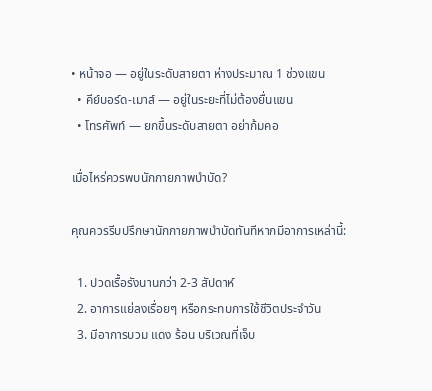• หน้าจอ — อยู่ในระดับสายตา ห่างประมาณ 1 ช่วงแขน
  • คีย์บอร์ด-เมาส์ — อยู่ในระยะที่ไม่ต้องยื่นแขน
  • โทรศัพท์ — ยกขึ้นระดับสายตา อย่าก้มคอ

เมื่อไหร่ควรพบนักกายภาพบำบัด?

คุณควรรีบปรึกษานักกายภาพบำบัดทันทีหากมีอาการเหล่านี้:

  1. ปวดเรื้อรังนานกว่า 2-3 สัปดาห์
  2. อาการแย่ลงเรื่อยๆ หรือกระทบการใช้ชีวิตประจำวัน
  3. มีอาการบวม แดง ร้อน บริเวณที่เจ็บ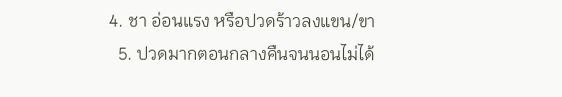4. ชา อ่อนแรง หรือปวดร้าวลงแขน/ขา
  5. ปวดมากตอนกลางคืนจนนอนไม่ได้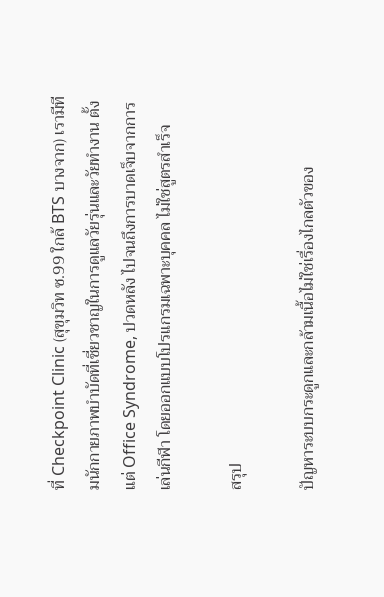ที่ Checkpoint Clinic (สุขุมวิท ซ.99 ใกล้ BTS บางจาก) เรามีทีมนักกายภาพบำบัดที่เชี่ยวชาญในการดูแลวัยรุ่นและวัยทำงาน ตั้งแต่ Office Syndrome, ปวดหลัง ไปจนถึงการบาดเจ็บจากการเล่นกีฬา โดยออกแบบโปรแกรมเฉพาะบุคคล ไม่ใช่สูตรสำเร็จ

สรุป

ปัญหาระบบกระดูกและกล้ามเนื้อไม่ใช่เรื่องไกลตัวของ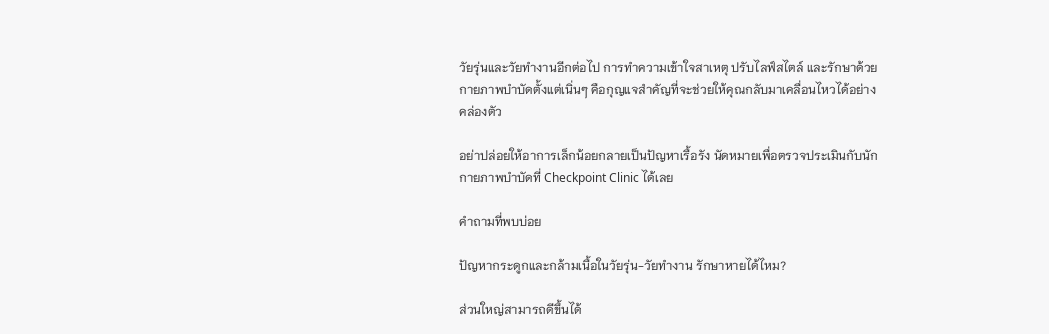วัยรุ่นและวัยทำงานอีกต่อไป การทำความเข้าใจสาเหตุ ปรับไลฟ์สไตล์ และรักษาด้วยกายภาพบำบัดตั้งแต่เนิ่นๆ คือกุญแจสำคัญที่จะช่วยให้คุณกลับมาเคลื่อนไหวได้อย่างคล่องตัว

อย่าปล่อยให้อาการเล็กน้อยกลายเป็นปัญหาเรื้อรัง นัดหมายเพื่อตรวจประเมินกับนักกายภาพบำบัดที่ Checkpoint Clinic ได้เลย

คำถามที่พบบ่อย

ปัญหากระดูกและกล้ามเนื้อในวัยรุ่น-วัยทำงาน รักษาหายได้ไหม?

ส่วนใหญ่สามารถดีขึ้นได้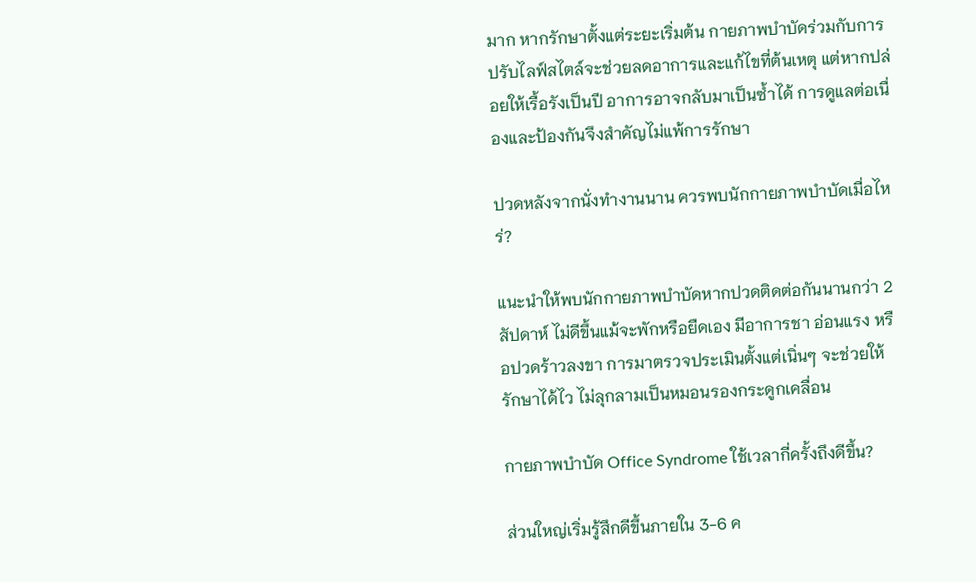มาก หากรักษาตั้งแต่ระยะเริ่มต้น กายภาพบำบัดร่วมกับการปรับไลฟ์สไตล์จะช่วยลดอาการและแก้ไขที่ต้นเหตุ แต่หากปล่อยให้เรื้อรังเป็นปี อาการอาจกลับมาเป็นซ้ำได้ การดูแลต่อเนื่องและป้องกันจึงสำคัญไม่แพ้การรักษา

ปวดหลังจากนั่งทำงานนาน ควรพบนักกายภาพบำบัดเมื่อไหร่?

แนะนำให้พบนักกายภาพบำบัดหากปวดติดต่อกันนานกว่า 2 สัปดาห์ ไม่ดีขึ้นแม้จะพักหรือยืดเอง มีอาการชา อ่อนแรง หรือปวดร้าวลงขา การมาตรวจประเมินตั้งแต่เนิ่นๆ จะช่วยให้รักษาได้ไว ไม่ลุกลามเป็นหมอนรองกระดูกเคลื่อน

กายภาพบำบัด Office Syndrome ใช้เวลากี่ครั้งถึงดีขึ้น?

ส่วนใหญ่เริ่มรู้สึกดีขึ้นภายใน 3-6 ค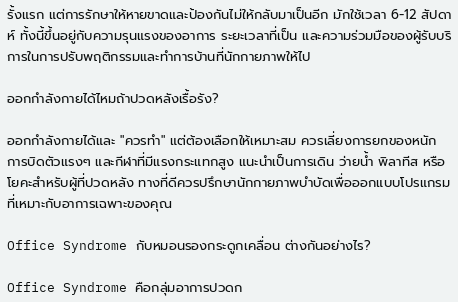รั้งแรก แต่การรักษาให้หายขาดและป้องกันไม่ให้กลับมาเป็นอีก มักใช้เวลา 6-12 สัปดาห์ ทั้งนี้ขึ้นอยู่กับความรุนแรงของอาการ ระยะเวลาที่เป็น และความร่วมมือของผู้รับบริการในการปรับพฤติกรรมและทำการบ้านที่นักกายภาพให้ไป

ออกกำลังกายได้ไหมถ้าปวดหลังเรื้อรัง?

ออกกำลังกายได้และ "ควรทำ" แต่ต้องเลือกให้เหมาะสม ควรเลี่ยงการยกของหนัก การบิดตัวแรงๆ และกีฬาที่มีแรงกระแทกสูง แนะนำเป็นการเดิน ว่ายน้ำ พิลาทีส หรือโยคะสำหรับผู้ที่ปวดหลัง ทางที่ดีควรปรึกษานักกายภาพบำบัดเพื่อออกแบบโปรแกรมที่เหมาะกับอาการเฉพาะของคุณ

Office Syndrome กับหมอนรองกระดูกเคลื่อน ต่างกันอย่างไร?

Office Syndrome คือกลุ่มอาการปวดก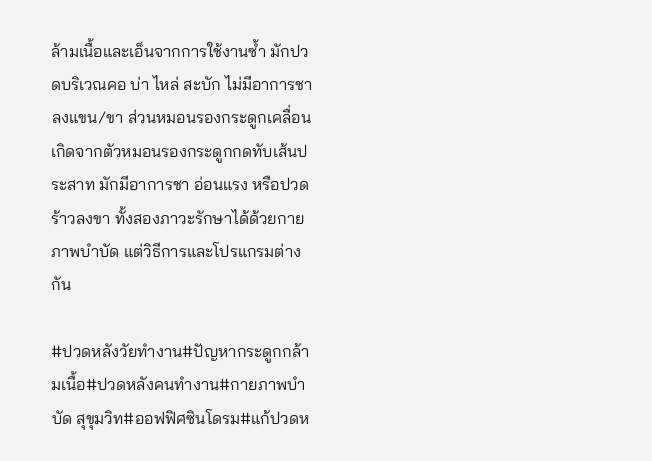ล้ามเนื้อและเอ็นจากการใช้งานซ้ำ มักปวดบริเวณคอ บ่า ไหล่ สะบัก ไม่มีอาการชาลงแขน/ขา ส่วนหมอนรองกระดูกเคลื่อนเกิดจากตัวหมอนรองกระดูกกดทับเส้นประสาท มักมีอาการชา อ่อนแรง หรือปวดร้าวลงขา ทั้งสองภาวะรักษาได้ด้วยกายภาพบำบัด แต่วิธีการและโปรแกรมต่างกัน

#ปวดหลังวัยทำงาน#ปัญหากระดูกกล้ามเนื้อ#ปวดหลังคนทำงาน#กายภาพบำบัด สุขุมวิท#ออฟฟิศซินโดรม#แก้ปวดห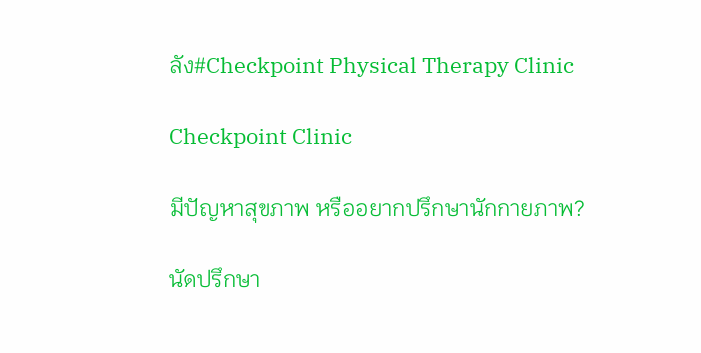ลัง#Checkpoint Physical Therapy Clinic

Checkpoint Clinic

มีปัญหาสุขภาพ หรืออยากปรึกษานักกายภาพ?

นัดปรึกษา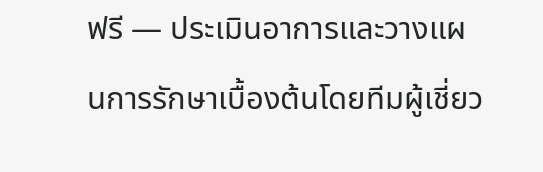ฟรี — ประเมินอาการและวางแผนการรักษาเบื้องต้นโดยทีมผู้เชี่ยว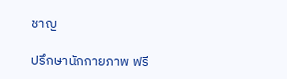ชาญ

ปรึกษานักกายภาพ ฟรี